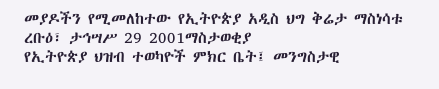መያዶችን የሚመለከተው የኢትዮጵያ አዲስ ህግ ቅሬታ ማስነሳቱ
ረቡዕ፣ ታኅሣሥ 29 2001ማስታወቂያ
የኢትዮጵያ ህዝብ ተወካዮች ምክር ቤት፤ መንግስታዊ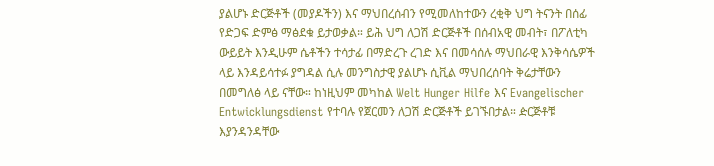ያልሆኑ ድርጅቶች (መያዶችን) እና ማህበረሰብን የሚመለከተውን ረቂቅ ህግ ትናንት በሰፊ የድጋፍ ድምፅ ማፅደቁ ይታወቃል። ይሕ ህግ ለጋሽ ድርጅቶች በሰብአዊ መብት፣ በፖለቲካ ውይይት እንዲሁም ሴቶችን ተሳታፊ በማድረጉ ረገድ እና በመሳሰሉ ማህበራዊ እንቅሳሴዎች ላይ እንዳይሳተፉ ያግዳል ሲሉ መንግስታዊ ያልሆኑ ሲቪል ማህበረሰባት ቅሬታቸውን በመግለፅ ላይ ናቸው። ከነዚህም መካከል Welt Hunger Hilfe እና Evangelischer Entwicklungsdienst የተባሉ የጀርመን ለጋሽ ድርጅቶች ይገኙበታል። ዽርጅቶቹ እያንዳንዳቸው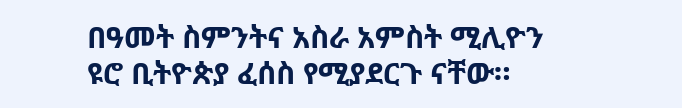በዓመት ስምንትና አስራ አምስት ሚሊዮን ዩሮ ቢትዮጵያ ፈሰስ የሚያደርጉ ናቸው።